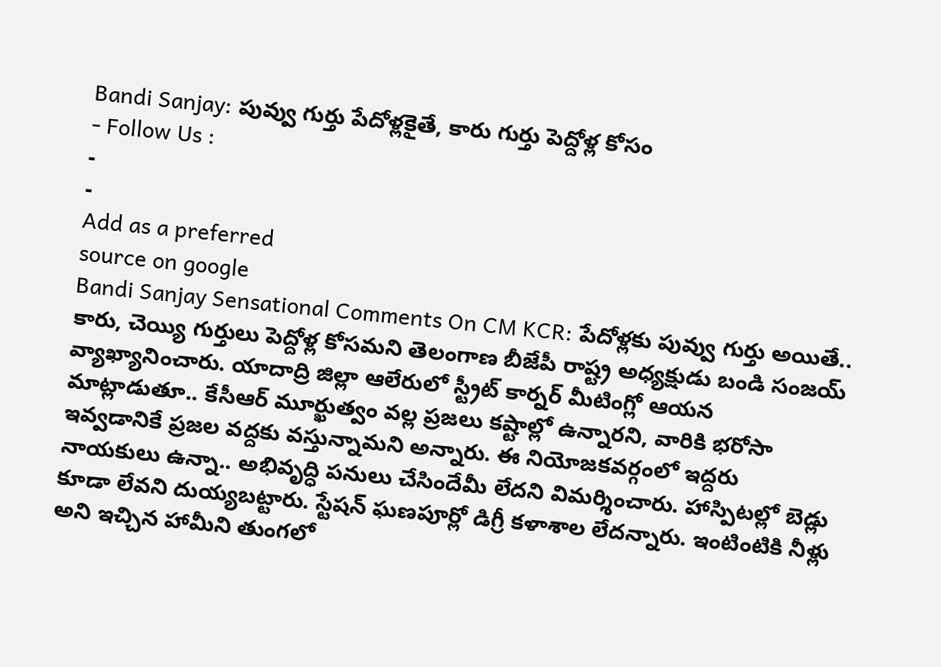Bandi Sanjay: పువ్వు గుర్తు పేదోళ్లకైతే, కారు గుర్తు పెద్దోళ్ల కోసం
- Follow Us :
-
-
Add as a preferred
source on google
Bandi Sanjay Sensational Comments On CM KCR: పేదోళ్లకు పువ్వు గుర్తు అయితే.. కారు, చెయ్యి గుర్తులు పెద్దోళ్ల కోసమని తెలంగాణ బీజేపీ రాష్ట్ర అధ్యక్షుడు బండి సంజయ్ వ్యాఖ్యానించారు. యాదాద్రి జిల్లా ఆలేరులో స్ట్రీట్ కార్నర్ మీటింగ్లో ఆయన మాట్లాడుతూ.. కేసీఆర్ మూర్ఖుత్వం వల్ల ప్రజలు కష్టాల్లో ఉన్నారని, వారికి భరోసా ఇవ్వడానికే ప్రజల వద్దకు వస్తున్నామని అన్నారు. ఈ నియోజకవర్గంలో ఇద్దరు నాయకులు ఉన్నా.. అభివృద్ధి పనులు చేసిందేమీ లేదని విమర్శించారు. హాస్పిటల్లో బెడ్లు కూడా లేవని దుయ్యబట్టారు. స్టేషన్ ఘణపూర్లో డిగ్రీ కళాశాల లేదన్నారు. ఇంటింటికి నీళ్లు అని ఇచ్చిన హామీని తుంగలో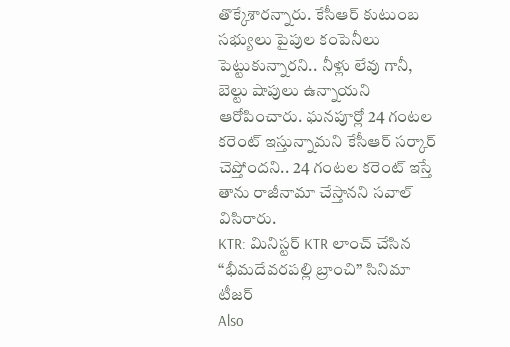తొక్కేశారన్నారు. కేసీఆర్ కుటుంబ సభ్యులు పైపుల కంపెనీలు పెట్టుకున్నారని.. నీళ్లు లేవు గానీ, బెల్టు షాపులు ఉన్నాయని ఆరోపించారు. ఘనపూర్లో 24 గంటల కరెంట్ ఇస్తున్నామని కేసీఆర్ సర్కార్ చెప్తోందని.. 24 గంటల కరెంట్ ఇస్తే తాను రాజీనామా చేస్తానని సవాల్ విసిరారు.
KTR: మినిస్టర్ KTR లాంచ్ చేసిన “భీమదేవరపల్లి బ్రాంచి” సినిమా టీజర్
Also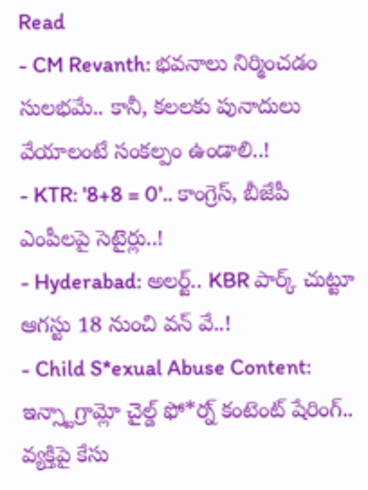Read
- CM Revanth: భవనాలు నిర్మించడం సులభమే.. కానీ, కలలకు పునాదులు వేయాలంటే సంకల్పం ఉండాలి..!
- KTR: '8+8 = 0'.. కాంగ్రెస్, బీజేపీ ఎంపీలపై సెటైర్లు..!
- Hyderabad: అలర్ట్.. KBR పార్క్ చుట్టూ ఆగస్టు 18 నుంచి వన్ వే..!
- Child S*exual Abuse Content: ఇన్స్టాగ్రామ్లో చైల్డ్ ఫో*ర్న్ కంటెంట్ షేరింగ్.. వ్యక్తిపై కేసు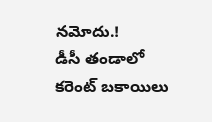నమోదు.!
డీసీ తండాలో కరెంట్ బకాయిలు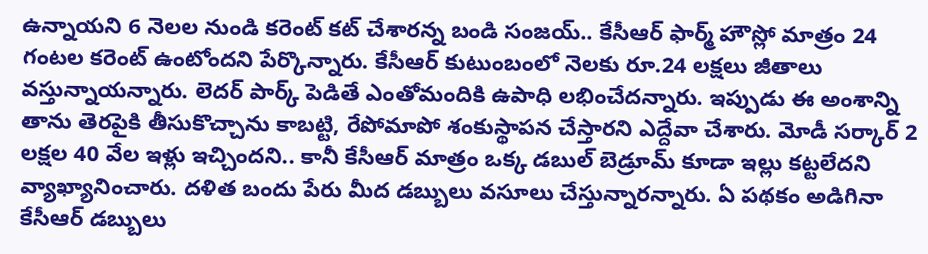ఉన్నాయని 6 నెలల నుండి కరెంట్ కట్ చేశారన్న బండి సంజయ్.. కేసీఆర్ ఫార్మ్ హౌస్లో మాత్రం 24 గంటల కరెంట్ ఉంటోందని పేర్కొన్నారు. కేసీఆర్ కుటుంబంలో నెలకు రూ.24 లక్షలు జీతాలు వస్తున్నాయన్నారు. లెదర్ పార్క్ పెడితే ఎంతోమందికి ఉపాధి లభించేదన్నారు. ఇప్పుడు ఈ అంశాన్ని తాను తెరపైకి తీసుకొచ్చాను కాబట్టి, రేపోమాపో శంకుస్థాపన చేస్తారని ఎద్దేవా చేశారు. మోడీ సర్కార్ 2 లక్షల 40 వేల ఇళ్లు ఇచ్చిందని.. కానీ కేసీఆర్ మాత్రం ఒక్క డబుల్ బెడ్రూమ్ కూడా ఇల్లు కట్టలేదని వ్యాఖ్యానించారు. దళిత బందు పేరు మీద డబ్బులు వసూలు చేస్తున్నారన్నారు. ఏ పథకం అడిగినా కేసీఆర్ డబ్బులు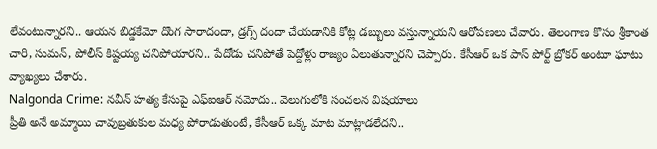లేవంటున్నారని.. ఆయన బిడ్డకేమో దొంగ సారాదందా, డ్రగ్స్ దందా చేయడానికి కోట్ల డబ్బులు వస్తున్నాయని ఆరోపణలు చేవారు. తెలంగాణ కొసం శ్రీకాంత చారి, సుమన్, పోలీస్ కిష్టయ్య చనిపోయారని.. పేదోడు చనిపోతే పెద్దోళ్లు రాజ్యం ఏలుతున్నారని చెప్పారు. కేసీఆర్ ఒక పాస్ పోర్ట్ బ్రోకర్ అంటూ ఘాటు వ్యాఖ్యలు చేశారు.
Nalgonda Crime: నవీన్ హత్య కేసుపై ఎఫ్ఐఆర్ నమోదు.. వెలుగులోకి సంచలన విషయాలు
ప్రీతి అనే అమ్మాయి చావుబ్రతుకుల మధ్య పోరాడుతుంటే, కేసీఆర్ ఒక్క మాట మాట్లాడలేదని..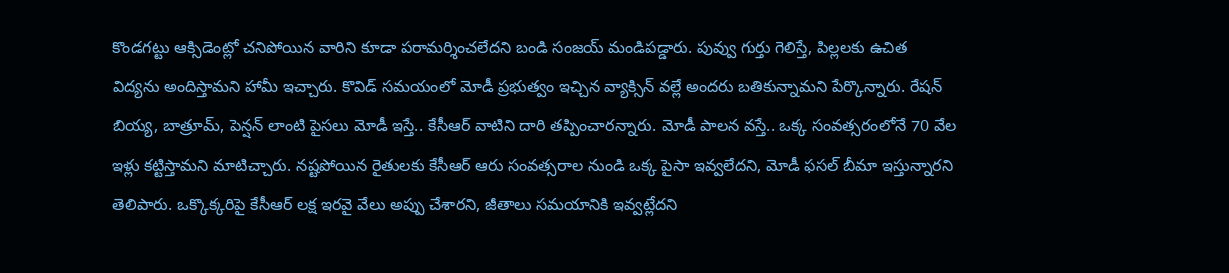కొండగట్టు ఆక్సిడెంట్లో చనిపోయిన వారిని కూడా పరామర్శించలేదని బండి సంజయ్ మండిపడ్డారు. పువ్వు గుర్తు గెలిస్తే, పిల్లలకు ఉచిత విద్యను అందిస్తామని హామీ ఇచ్చారు. కొవిడ్ సమయంలో మోడీ ప్రభుత్వం ఇచ్చిన వ్యాక్సిన్ వల్లే అందరు బతికున్నామని పేర్కొన్నారు. రేషన్ బియ్య, బాత్రూమ్, పెన్షన్ లాంటి పైసలు మోడీ ఇస్తే.. కేసీఆర్ వాటిని దారి తప్పించారన్నారు. మోడీ పాలన వస్తే.. ఒక్క సంవత్సరంలోనే 70 వేల ఇళ్లు కట్టిస్తామని మాటిచ్చారు. నష్టపోయిన రైతులకు కేసీఆర్ ఆరు సంవత్సరాల నుండి ఒక్క పైసా ఇవ్వలేదని, మోడీ ఫసల్ బీమా ఇస్తున్నారని తెలిపారు. ఒక్కొక్కరిపై కేసీఆర్ లక్ష ఇరవై వేలు అప్పు చేశారని, జీతాలు సమయానికి ఇవ్వట్లేదని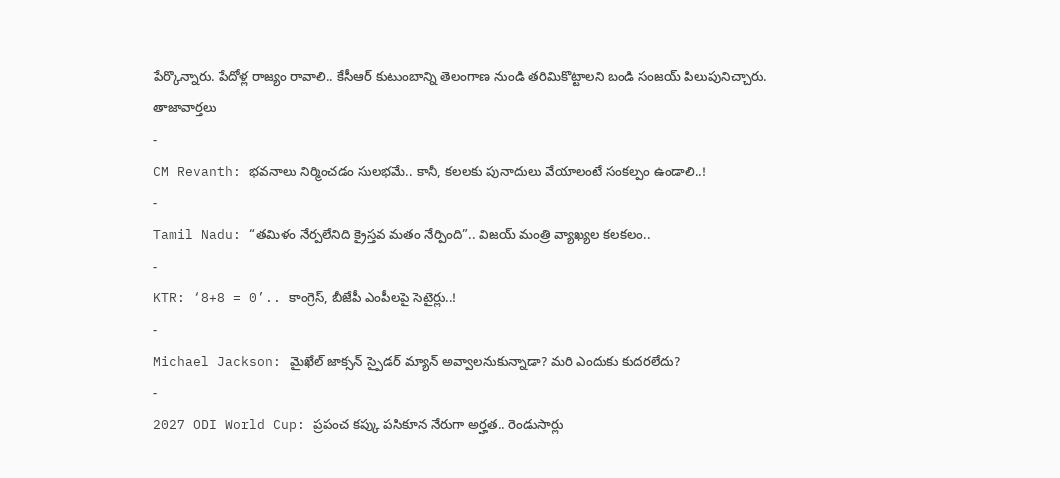పేర్కొన్నారు. పేదోళ్ల రాజ్యం రావాలి.. కేసీఆర్ కుటుంబాన్ని తెలంగాణ నుండి తరిమికొట్టాలని బండి సంజయ్ పిలుపునిచ్చారు.
తాజావార్తలు
-
CM Revanth: భవనాలు నిర్మించడం సులభమే.. కానీ, కలలకు పునాదులు వేయాలంటే సంకల్పం ఉండాలి..!
-
Tamil Nadu: “తమిళం నేర్పలేనిది క్రైస్తవ మతం నేర్పింది”.. విజయ్ మంత్రి వ్యాఖ్యల కలకలం..
-
KTR: ‘8+8 = 0’.. కాంగ్రెస్, బీజేపీ ఎంపీలపై సెటైర్లు..!
-
Michael Jackson: మైఖేల్ జాక్సన్ స్పైడర్ మ్యాన్ అవ్వాలనుకున్నాడా? మరి ఎందుకు కుదరలేదు?
-
2027 ODI World Cup: ప్రపంచ కప్కు పసికూన నేరుగా అర్హత.. రెండుసార్లు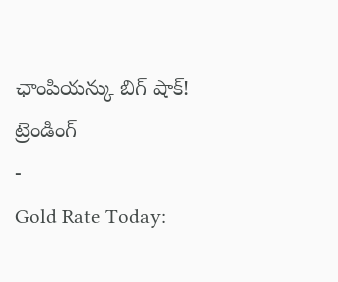ఛాంపియన్కు బిగ్ షాక్!
ట్రెండింగ్
-
Gold Rate Today: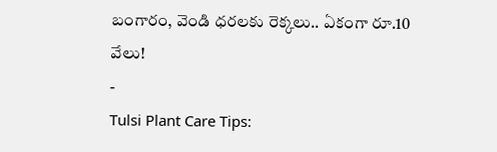బంగారం, వెండి ధరలకు రెక్కలు.. ఏకంగా రూ.10 వేలు!
-
Tulsi Plant Care Tips: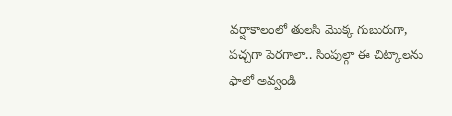వర్షాకాలంలో తులసి మొక్క గుబురుగా, పచ్చగా పెరగాలా.. సింపుల్గా ఈ చిట్కాలను ఫాలో అవ్వండి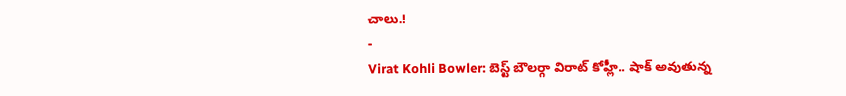చాలు.!
-
Virat Kohli Bowler: బెస్ట్ బౌలర్గా విరాట్ కోహ్లీ.. షాక్ అవుతున్న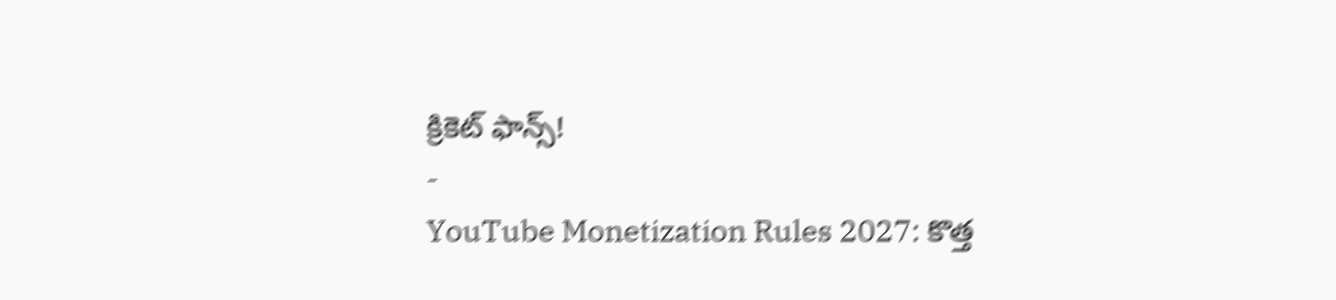క్రికెట్ ఫాన్స్!
-
YouTube Monetization Rules 2027: కొత్త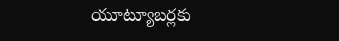యూట్యూబర్లకు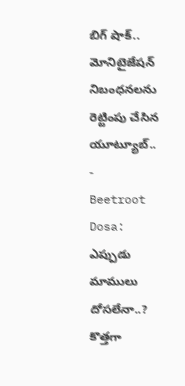బిగ్ షాక్.. మోనిటైజేషన్ నిబంధనలను రెట్టింపు చేసిన యూట్యూబ్..
-
Beetroot Dosa: ఎప్పుడు మాములు దోసలేనా..? కొత్తగా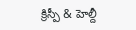క్రిస్పీ & హెల్దీ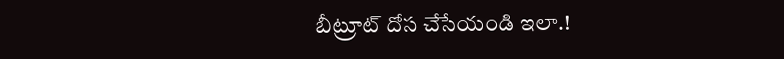బీట్రూట్ దోస చేసేయండి ఇలా.!